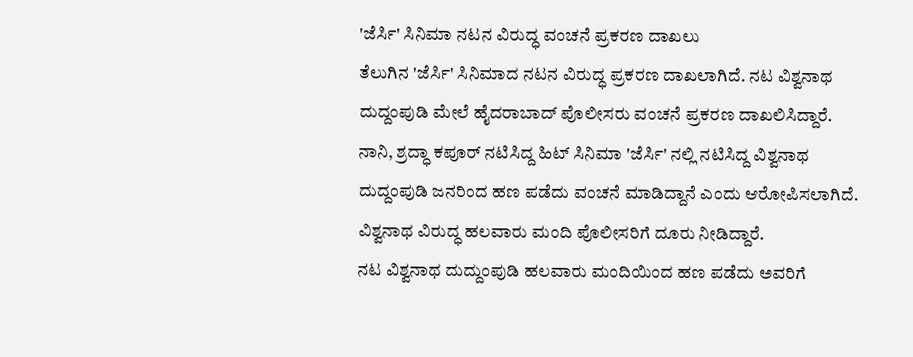'ಜೆರ್ಸಿ' ಸಿನಿಮಾ ನಟನ ವಿರುದ್ಧ ವಂಚನೆ ಪ್ರಕರಣ ದಾಖಲು
ತೆಲುಗಿನ 'ಜೆರ್ಸಿ' ಸಿನಿಮಾದ ನಟನ ವಿರುದ್ಧ ಪ್ರಕರಣ ದಾಖಲಾಗಿದೆ. ನಟ ವಿಶ್ವನಾಥ ದುದ್ದಂಪುಡಿ ಮೇಲೆ ಹೈದರಾಬಾದ್ ಪೊಲೀಸರು ವಂಚನೆ ಪ್ರಕರಣ ದಾಖಲಿಸಿದ್ದಾರೆ.
ನಾನಿ, ಶ್ರದ್ಧಾ ಕಪೂರ್ ನಟಿಸಿದ್ದ ಹಿಟ್ ಸಿನಿಮಾ 'ಜೆರ್ಸಿ' ನಲ್ಲಿ ನಟಿಸಿದ್ದ ವಿಶ್ವನಾಥ ದುದ್ದಂಪುಡಿ ಜನರಿಂದ ಹಣ ಪಡೆದು ವಂಚನೆ ಮಾಡಿದ್ದಾನೆ ಎಂದು ಆರೋಪಿಸಲಾಗಿದೆ. ವಿಶ್ವನಾಥ ವಿರುದ್ಧ ಹಲವಾರು ಮಂದಿ ಪೊಲೀಸರಿಗೆ ದೂರು ನೀಡಿದ್ದಾರೆ.
ನಟ ವಿಶ್ವನಾಥ ದುದ್ದುಂಪುಡಿ ಹಲವಾರು ಮಂದಿಯಿಂದ ಹಣ ಪಡೆದು ಅವರಿಗೆ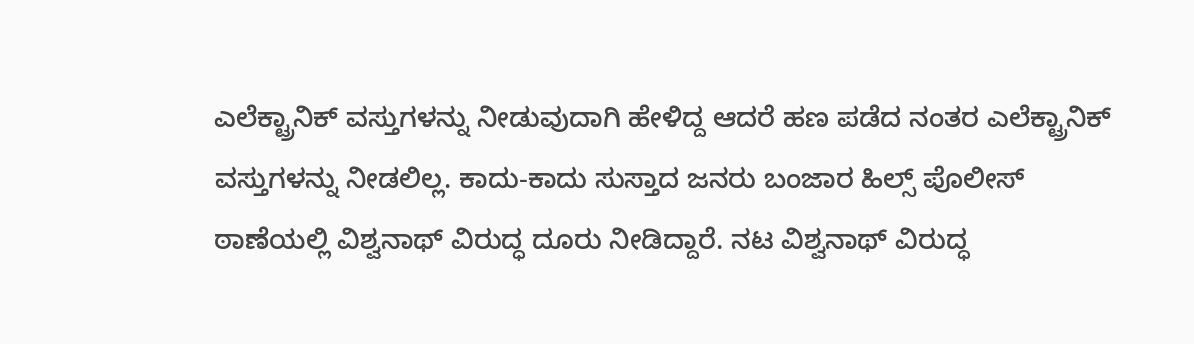ಎಲೆಕ್ಟ್ರಾನಿಕ್ ವಸ್ತುಗಳನ್ನು ನೀಡುವುದಾಗಿ ಹೇಳಿದ್ದ ಆದರೆ ಹಣ ಪಡೆದ ನಂತರ ಎಲೆಕ್ಟ್ರಾನಿಕ್ ವಸ್ತುಗಳನ್ನು ನೀಡಲಿಲ್ಲ. ಕಾದು-ಕಾದು ಸುಸ್ತಾದ ಜನರು ಬಂಜಾರ ಹಿಲ್ಸ್ ಪೊಲೀಸ್ ಠಾಣೆಯಲ್ಲಿ ವಿಶ್ವನಾಥ್ ವಿರುದ್ಧ ದೂರು ನೀಡಿದ್ದಾರೆ. ನಟ ವಿಶ್ವನಾಥ್ ವಿರುದ್ಧ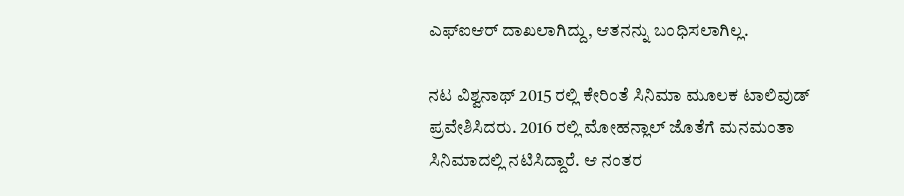ಎಫ್ಐಆರ್ ದಾಖಲಾಗಿದ್ದು, ಆತನನ್ನು ಬಂಧಿಸಲಾಗಿಲ್ಲ.

ನಟ ವಿಶ್ವನಾಥ್ 2015 ರಲ್ಲಿ ಕೇರಿಂತೆ ಸಿನಿಮಾ ಮೂಲಕ ಟಾಲಿವುಡ್ ಪ್ರವೇಶಿಸಿದರು. 2016 ರಲ್ಲಿ ಮೋಹನ್ಲಾಲ್ ಜೊತೆಗೆ ಮನಮಂತಾ ಸಿನಿಮಾದಲ್ಲಿ ನಟಿಸಿದ್ದಾರೆ. ಆ ನಂತರ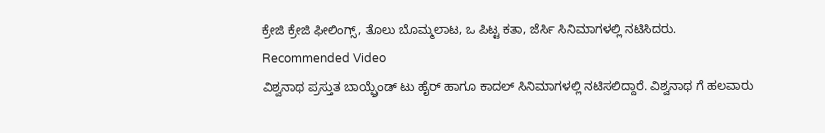ಕ್ರೇಜಿ ಕ್ರೇಜಿ ಫೀಲಿಂಗ್ಸ್, ತೊಲು ಬೊಮ್ಮಲಾಟ, ಒ ಪಿಟ್ಟ ಕತಾ, ಜೆರ್ಸಿ ಸಿನಿಮಾಗಳಲ್ಲಿ ನಟಿಸಿದರು.
Recommended Video
ವಿಶ್ವನಾಥ ಪ್ರಸ್ತುತ ಬಾಯ್ಫ್ರೆಂಡ್ ಟು ಹೈರ್ ಹಾಗೂ ಕಾದಲ್ ಸಿನಿಮಾಗಳಲ್ಲಿ ನಟಿಸಲಿದ್ದಾರೆ. ವಿಶ್ವನಾಥ ಗೆ ಹಲವಾರು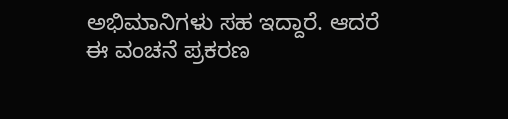ಅಭಿಮಾನಿಗಳು ಸಹ ಇದ್ದಾರೆ. ಆದರೆ ಈ ವಂಚನೆ ಪ್ರಕರಣ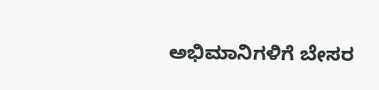ಅಭಿಮಾನಿಗಳಿಗೆ ಬೇಸರ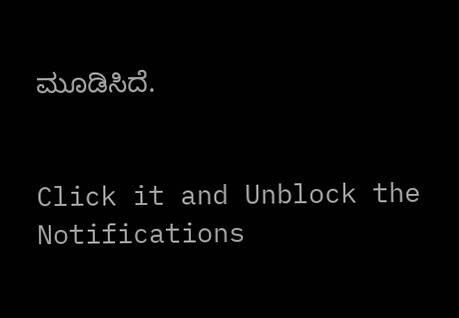ಮೂಡಿಸಿದೆ.


Click it and Unblock the Notifications